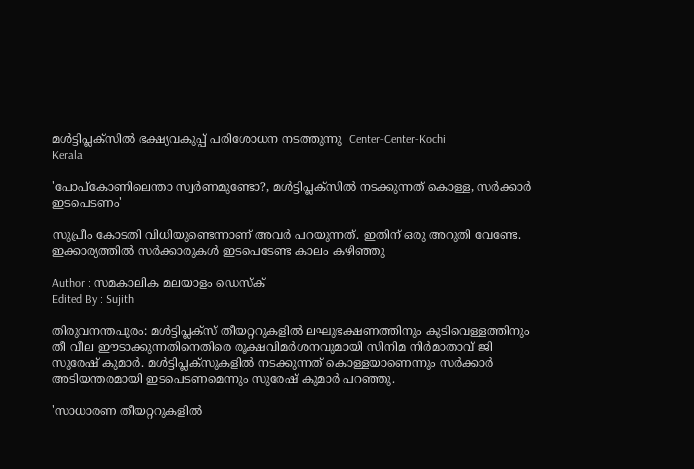മള്‍ട്ടിപ്ലക്‌സില്‍ ഭക്ഷ്യവകുപ്പ് പരിശോധന നടത്തുന്നു  Center-Center-Kochi
Kerala

'പോപ്‌കോണിലെന്താ സ്വര്‍ണമുണ്ടോ?, മള്‍ട്ടിപ്ലക്‌സില്‍ നടക്കുന്നത് കൊള്ള, സര്‍ക്കാര്‍ ഇടപെടണം'

സുപ്രീം കോടതി വിധിയുണ്ടെന്നാണ് അവര്‍ പറയുന്നത്. ഇതിന് ഒരു അറുതി വേണ്ടേ. ഇക്കാര്യത്തില്‍ സര്‍ക്കാരുകള്‍ ഇടപെടേണ്ട കാലം കഴിഞ്ഞു

Author : സമകാലിക മലയാളം ഡെസ്ക്
Edited By : Sujith

തിരുവനന്തപുരം: മള്‍ട്ടിപ്ലക്‌സ് തീയറ്ററുകളില്‍ ലഘുഭക്ഷണത്തിനും കുടിവെള്ളത്തിനും തീ വീല ഈടാക്കുന്നതിനെതിരെ രൂക്ഷവിമര്‍ശനവുമായി സിനിമ നിര്‍മാതാവ് ജി സുരേഷ് കുമാര്‍. മള്‍ട്ടിപ്ലക്‌സുകളില്‍ നടക്കുന്നത് കൊള്ളയാണെന്നും സര്‍ക്കാര്‍ അടിയന്തരമായി ഇടപെടണമെന്നും സുരേഷ് കുമാര്‍ പറഞ്ഞു.

'സാധാരണ തീയറ്ററുകളില്‍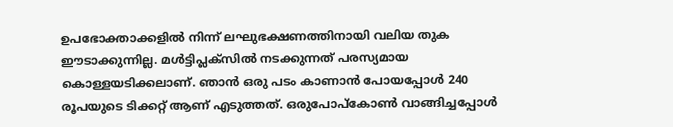ഉപഭോക്താക്കളില്‍ നിന്ന് ലഘുഭക്ഷണത്തിനായി വലിയ തുക ഈടാക്കുന്നില്ല. മള്‍ട്ടിപ്ലക്‌സില്‍ നടക്കുന്നത് പരസ്യമായ കൊള്ളയടിക്കലാണ്. ഞാന്‍ ഒരു പടം കാണാന്‍ പോയപ്പോള്‍ 240 രൂപയുടെ ടിക്കറ്റ് ആണ് എടുത്തത്. ഒരുപോപ്‌കോണ്‍ വാങ്ങിച്ചപ്പോള്‍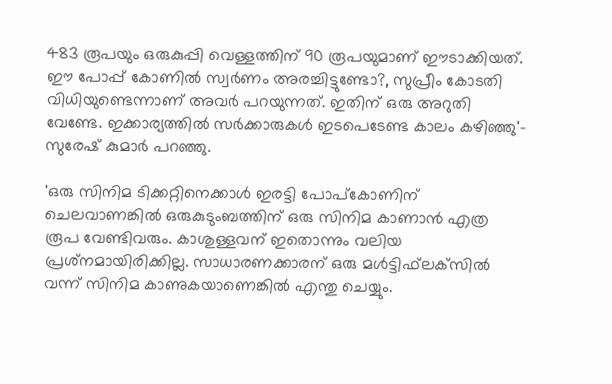483 രൂപയും ഒരുകുപ്പി വെള്ളത്തിന് 90 രൂപയുമാണ് ഈടാക്കിയത്. ഈ പോപ്പ് കോണില്‍ സ്വര്‍ണം അരച്ചിട്ടുണ്ടോ?, സുപ്രീം കോടതി വിധിയുണ്ടെന്നാണ് അവര്‍ പറയുന്നത്. ഇതിന് ഒരു അറുതി വേണ്ടേ. ഇക്കാര്യത്തില്‍ സര്‍ക്കാരുകള്‍ ഇടപെടേണ്ട കാലം കഴിഞ്ഞു'- സുരേഷ് കുമാര്‍ പറഞ്ഞു.

'ഒരു സിനിമ ടിക്കറ്റിനെക്കാള്‍ ഇരട്ടി പോപ്‌കോണിന് ചെലവാണങ്കില്‍ ഒരുകുടുംബത്തിന് ഒരു സിനിമ കാണാന്‍ എത്ര രൂപ വേണ്ടിവരും. കാശുള്ളവന് ഇതൊന്നും വലിയ പ്രശ്‌നമായിരിക്കില്ല. സാധാരണക്കാരന് ഒരു മള്‍ട്ടിഫ്‌ലക്‌സില്‍ വന്ന് സിനിമ കാണുകയാണെങ്കില്‍ എന്തു ചെയ്യും.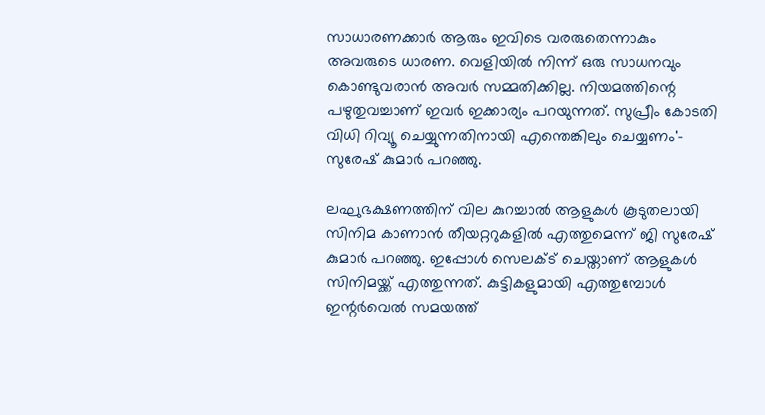സാധാരണക്കാര്‍ ആരും ഇവിടെ വരരുതെന്നാകും അവരുടെ ധാരണ. വെളിയില്‍ നിന്ന് ഒരു സാധനവും കൊണ്ടുവരാന്‍ അവര്‍ സമ്മതിക്കില്ല. നിയമത്തിന്റെ പഴുതുവച്ചാണ് ഇവര്‍ ഇക്കാര്യം പറയുന്നത്. സുപ്രീം കോടതി വിധി റിവ്യൂ ചെയ്യുന്നതിനായി എന്തെങ്കിലും ചെയ്യണം'- സുരേഷ് കുമാര്‍ പറഞ്ഞു.

ലഘുഭക്ഷണത്തിന് വില കുറച്ചാല്‍ ആളുകള്‍ കൂടുതലായി സിനിമ കാണാന്‍ തീയറ്ററുകളില്‍ എത്തുമെന്ന് ജി സുരേഷ് കുമാര്‍ പറഞ്ഞു. ഇപ്പോള്‍ സെലക്ട് ചെയ്താണ് ആളുകള്‍ സിനിമയ്ക്ക് എത്തുന്നത്. കുട്ടികളുമായി എത്തുമ്പോള്‍ ഇന്റര്‍വെല്‍ സമയത്ത്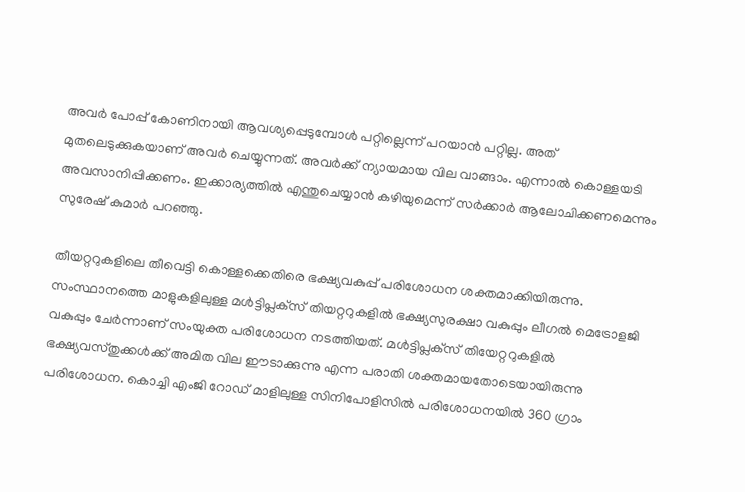അവര്‍ പോപ്പ് കോണിനായി ആവശ്യപ്പെടുമ്പോള്‍ പറ്റില്ലെന്ന് പറയാന്‍ പറ്റില്ല. അത് മുതലെടുക്കുകയാണ് അവര്‍ ചെയ്യുന്നത്. അവര്‍ക്ക് ന്യായമായ വില വാങ്ങാം. എന്നാല്‍ കൊള്ളയടി അവസാനിപ്പിക്കണം. ഇക്കാര്യത്തില്‍ എന്തുചെയ്യാന്‍ കഴിയുമെന്ന് സര്‍ക്കാര്‍ ആലോചിക്കണമെന്നും സുരേഷ് കുമാര്‍ പറഞ്ഞു.

തീയറ്ററുകളിലെ തീവെട്ടി കൊള്ളക്കെതിരെ ഭക്ഷ്യവകുപ്പ് പരിശോധന ശക്തമാക്കിയിരുന്നു. സംസ്ഥാനത്തെ മാളുകളിലുള്ള മള്‍ട്ടിപ്ലക്‌സ് തിയറ്ററുകളില്‍ ഭക്ഷ്യസുരക്ഷാ വകുപ്പും ലീഗല്‍ മെട്രോളജി വകുപ്പും ചേര്‍ന്നാണ് സംയുക്ത പരിശോധന നടത്തിയത്. മള്‍ട്ടിപ്ലക്‌സ് തിയേറ്ററുകളില്‍ ഭക്ഷ്യവസ്തുക്കള്‍ക്ക് അമിത വില ഈടാക്കുന്നു എന്ന പരാതി ശക്തമായതോടെയായിരുന്നു പരിശോധന. കൊച്ചി എംജി റോഡ് മാളിലുള്ള സിനിപോളിസില്‍ പരിശോധനയില്‍ 360 ഗ്രാം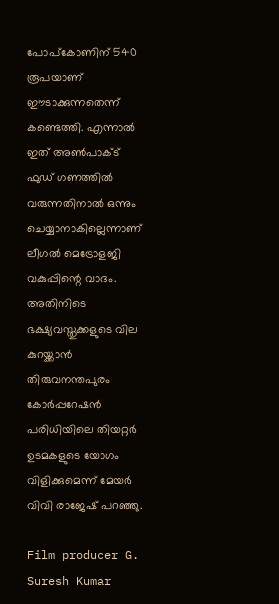പോപ്കോണിന് 540 രൂപയാണ് ഈടാക്കുന്നതെന്ന് കണ്ടെത്തി. എന്നാല്‍ ഇത് അണ്‍പാക്ട് ഫുഡ് ഗണത്തില്‍ വരുന്നതിനാല്‍ ഒന്നും ചെയ്യാനാകില്ലെന്നാണ് ലീഗല്‍ മെട്രോളജി വകുപ്പിന്റെ വാദം. അതിനിടെ ഭക്ഷ്യവസ്തുക്കളുടെ വില കുറയ്ക്കാന്‍ തിരുവനന്തപുരം കോര്‍പ്പറേഷന്‍ പരിധിയിലെ തിയറ്റര്‍ ഉടമകളുടെ യോഗം വിളിക്കുമെന്ന് മേയര്‍ വിവി രാജേഷ് പറഞ്ഞു.

Film producer G. Suresh Kumar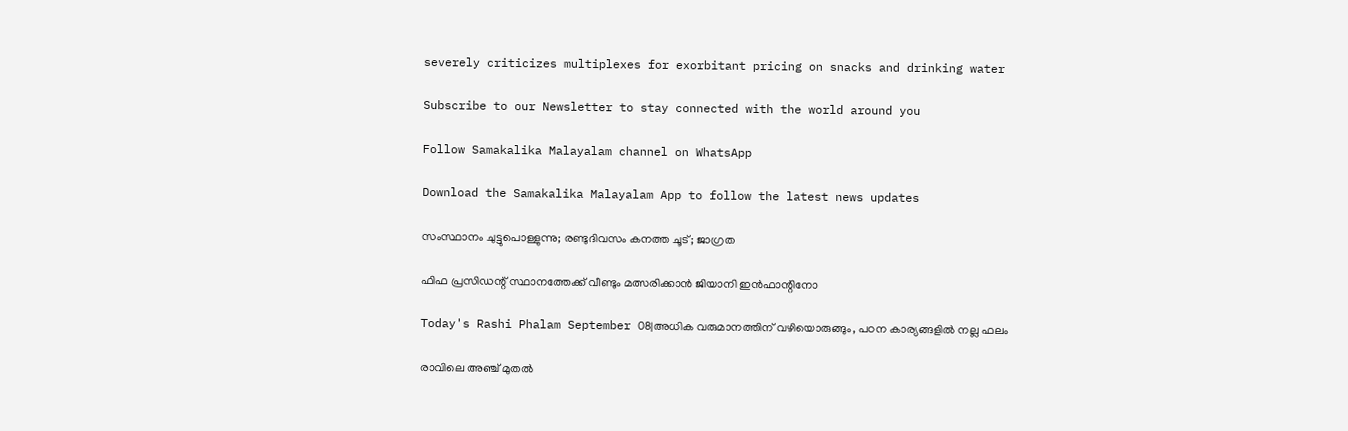severely criticizes multiplexes for exorbitant pricing on snacks and drinking water

Subscribe to our Newsletter to stay connected with the world around you

Follow Samakalika Malayalam channel on WhatsApp

Download the Samakalika Malayalam App to follow the latest news updates

സംസ്ഥാനം ചുട്ടുപൊള്ളുന്നു; രണ്ടുദിവസം കനത്ത ചൂട്; ജാഗ്രത

ഫിഫ പ്രസിഡന്റ് സ്ഥാനത്തേക്ക് വീണ്ടും മത്സരിക്കാന്‍ ജിയാനി ഇന്‍ഫാന്റിനോ

Today's Rashi Phalam September 08|അധിക വരുമാനത്തിന് വഴിയൊരുങ്ങും, പഠന കാര്യങ്ങളിൽ നല്ല ഫലം

രാവിലെ അഞ്ച് മുതല്‍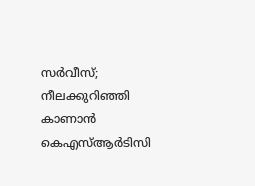സര്‍വീസ്; നീലക്കുറിഞ്ഞി കാണാന്‍ കെഎസ്ആര്‍ടിസി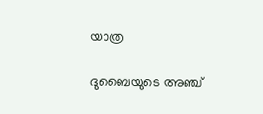യാത്ര

ദുബൈയുടെ അഞ്ച്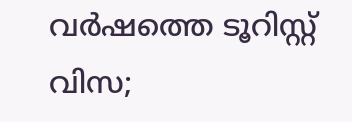വര്‍ഷത്തെ ടൂറിസ്റ്റ് വിസ;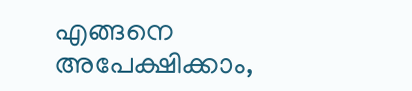എങ്ങനെ അപേക്ഷിക്കാം,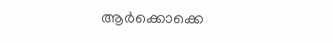ആര്‍ക്കൊക്കെ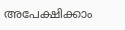അപേക്ഷിക്കാം